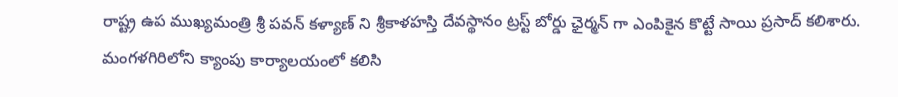రాష్ట్ర ఉప ముఖ్యమంత్రి శ్రీ పవన్ కళ్యాణ్ ని శ్రీకాళహస్తి దేవస్థానం ట్రస్ట్ బోర్డు ఛైర్మన్ గా ఎంపికైన కొట్టే సాయి ప్రసాద్ కలిశారు. మంగళగిరిలోని క్యాంపు కార్యాలయంలో కలిసి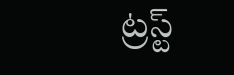ట్రస్ట్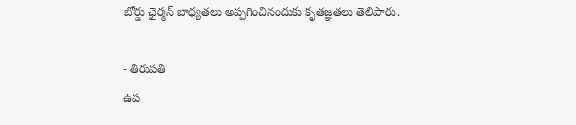బోర్డు ఛైర్మన్ బాధ్యతలు అప్పగించినందుకు కృతజ్ఞతలు తెలిపారు.

- తిరుపతి
ఉప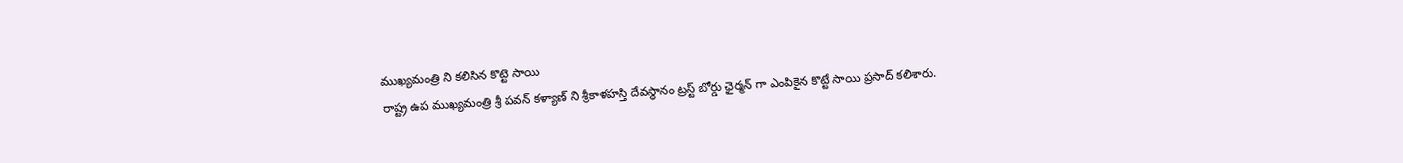ముఖ్యమంత్రి ని కలిసిన కొట్టె సాయి
రాష్ట్ర ఉప ముఖ్యమంత్రి శ్రీ పవన్ కళ్యాణ్ ని శ్రీకాళహస్తి దేవస్థానం ట్రస్ట్ బోర్డు ఛైర్మన్ గా ఎంపికైన కొట్టే సాయి ప్రసాద్ కలిశారు.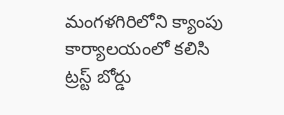మంగళగిరిలోని క్యాంపు కార్యాలయంలో కలిసి ట్రస్ట్ బోర్డు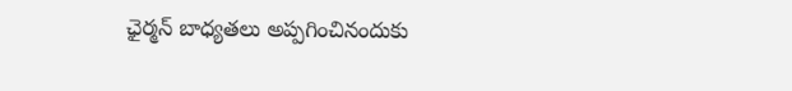ఛైర్మన్ బాధ్యతలు అప్పగించినందుకు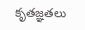కృతజ్ఞతలు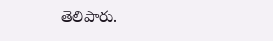తెలిపారు.